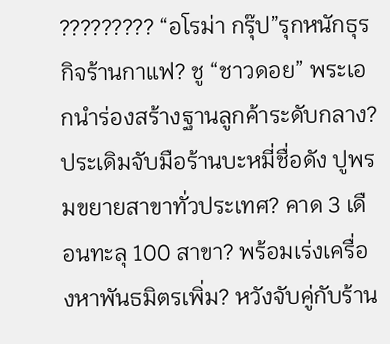????????? “อโรม่า กรุ๊ป”รุกหนักธุรกิจร้านกาแฟ? ชู “ชาวดอย” พระเอกนำร่องสร้างฐานลูกค้าระดับกลาง? ประเดิมจับมือร้านบะหมี่ชื่อดัง ปูพรมขยายสาขาทั่วประเทศ? คาด 3 เดือนทะลุ 100 สาขา? พร้อมเร่งเครื่องหาพันธมิตรเพิ่ม? หวังจับคู่กับร้าน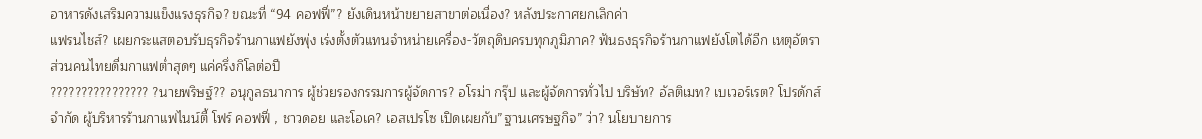อาหารดังเสริมความแข็งแรงธุรกิจ? ขณะที่ “94 คอฟฟี่”? ยังเดินหน้าขยายสาขาต่อเนื่อง? หลังประกาศยกเลิกค่า
แฟรนไชส์? เผยกระแสตอบรับธุรกิจร้านกาแฟยังพุ่ง เร่งตั้งตัวแทนจำหน่ายเครื่อง-วัตถุดิบครบทุกภูมิภาค? ฟันธงธุรกิจร้านกาแฟยังโตได้อีก เหตุอัตราส่วนคนไทยดื่มกาแฟต่ำสุดๆ แค่ครึ่งกิโลต่อปี
???????????????? ?นายพริษฐ์?? อนุกูลธนาการ ผู้ช่วยรองกรรมการผู้จัดการ? อโรม่า กรุ๊ป และผู้จัดการทั่วไป บริษัท? อัลติเมท? เบเวอร์เรต? โปรดักส์ จำกัด ผู้บริหารร้านกาแฟไนน์ตี้ โฟร์ คอฟฟี่ , ชาวดอย และโอเค? เอสเปรโซ เปิดเผยกับ”ฐานเศรษฐกิจ” ว่า? นโยบายการ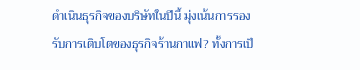ดำเนินธุรกิจของบริษัทในปีนี้ มุ่งเน้นการรองรับการเติบโตของธุรกิจร้านกาแฟ? ทั้งการเป็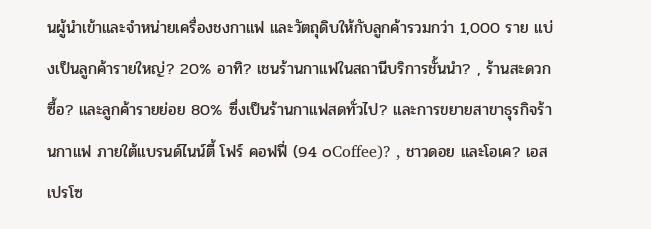นผู้นำเข้าและจำหน่ายเครื่องชงกาแฟ และวัตถุดิบให้กับลูกค้ารวมกว่า 1,000 ราย แบ่งเป็นลูกค้ารายใหญ่? 20% อาทิ? เชนร้านกาแฟในสถานีบริการชั้นนำ? , ร้านสะดวกซื้อ? และลูกค้ารายย่อย 80% ซึ่งเป็นร้านกาแฟสดทั่วไป? และการขยายสาขาธุรกิจร้านกาแฟ ภายใต้แบรนด์ไนน์ตี้ โฟร์ คอฟฟี่ (94 ๐Coffee)? , ชาวดอย และโอเค? เอสเปรโซ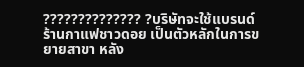?????????????? ?บริษัทจะใช้แบรนด์ร้านกาแฟชาวดอย เป็นตัวหลักในการขยายสาขา หลัง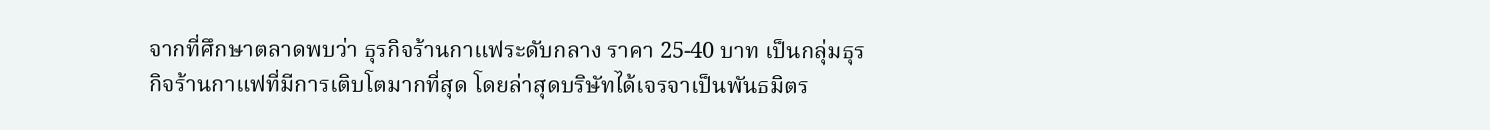จากที่ศึกษาตลาดพบว่า ธุรกิจร้านกาแฟระดับกลาง ราคา 25-40 บาท เป็นกลุ่มธุรกิจร้านกาแฟที่มีการเติบโตมากที่สุด โดยล่าสุดบริษัทได้เจรจาเป็นพันธมิตร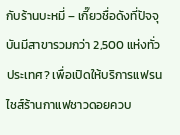กับร้านบะหมี่ – เกี๊ยวชื่อดังที่ปัจจุบันมีสาขารวมกว่า 2,500 แห่งทั่วประเทศ? เพื่อเปิดให้บริการแฟรนไชส์ร้านกาแฟชาวดอยควบ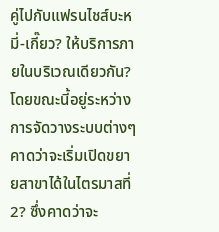คู่ไปกับแฟรนไชส์บะหมี่-เกี๊ยว? ให้บริการภายในบริเวณเดียวกัน? โดยขณะนี้อยู่ระหว่างการจัดวางระบบต่างๆ คาดว่าจะเริ่มเปิดขยายสาขาได้ในไตรมาสที่ 2? ซึ่งคาดว่าจะ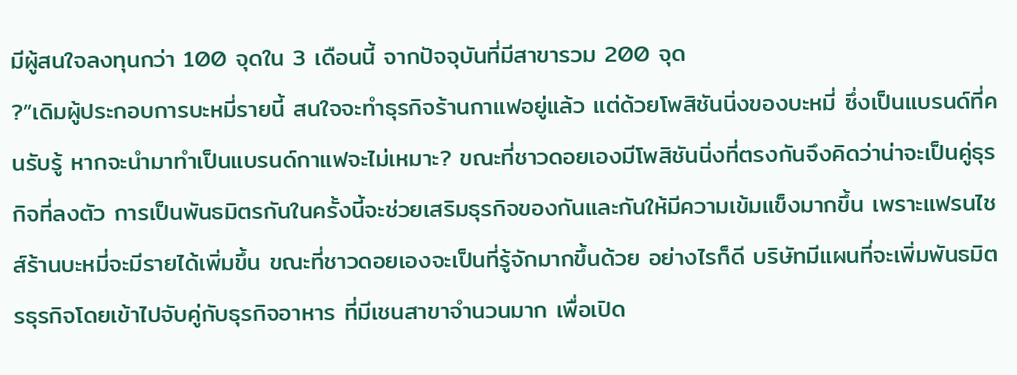มีผู้สนใจลงทุนกว่า 100 จุดใน 3 เดือนนี้ จากปัจจุบันที่มีสาขารวม 200 จุด
?”เดิมผู้ประกอบการบะหมี่รายนี้ สนใจจะทำธุรกิจร้านกาแฟอยู่แล้ว แต่ด้วยโพสิชันนิ่งของบะหมี่ ซึ่งเป็นแบรนด์ที่คนรับรู้ หากจะนำมาทำเป็นแบรนด์กาแฟจะไม่เหมาะ? ขณะที่ชาวดอยเองมีโพสิชันนิ่งที่ตรงกันจึงคิดว่าน่าจะเป็นคู่ธุรกิจที่ลงตัว การเป็นพันธมิตรกันในครั้งนี้จะช่วยเสริมธุรกิจของกันและกันให้มีความเข้มแข็งมากขึ้น เพราะแฟรนไชส์ร้านบะหมี่จะมีรายได้เพิ่มขึ้น ขณะที่ชาวดอยเองจะเป็นที่รู้จักมากขึ้นด้วย อย่างไรก็ดี บริษัทมีแผนที่จะเพิ่มพันธมิตรธุรกิจโดยเข้าไปจับคู่กับธุรกิจอาหาร ที่มีเชนสาขาจำนวนมาก เพื่อเปิด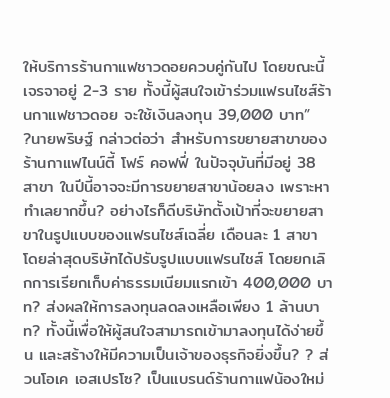ให้บริการร้านกาแฟชาวดอยควบคู่กันไป โดยขณะนี้เจรจาอยู่ 2-3 ราย ทั้งนี้ผู้สนใจเข้าร่วมแฟรนไชส์ร้านกาแฟชาวดอย จะใช้เงินลงทุน 39,000 บาท”
?นายพริษฐ์ กล่าวต่อว่า สำหรับการขยายสาขาของร้านกาแฟไนน์ตี้ โฟร์ คอฟฟี่ ในปัจจุบันที่มีอยู่ 38 สาขา ในปีนี้อาจจะมีการขยายสาขาน้อยลง เพราะหาทำเลยากขึ้น? อย่างไรก็ดีบริษัทตั้งเป้าที่จะขยายสาขาในรูปแบบของแฟรนไชส์เฉลี่ย เดือนละ 1 สาขา โดยล่าสุดบริษัทได้ปรับรูปแบบแฟรนไชส์ โดยยกเลิกการเรียกเก็บค่าธรรมเนียมแรกเข้า 400,000 บาท? ส่งผลให้การลงทุนลดลงเหลือเพียง 1 ล้านบาท? ทั้งนี้เพื่อให้ผู้สนใจสามารถเข้ามาลงทุนได้ง่ายขึ้น และสร้างให้มีความเป็นเจ้าของธุรกิจยิ่งขึ้น? ? ส่วนโอเค เอสเปรโซ? เป็นแบรนด์ร้านกาแฟน้องใหม่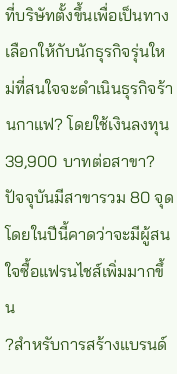ที่บริษัทตั้งขึ้นเพื่อเป็นทางเลือกให้กับนักธุรกิจรุ่นใหม่ที่สนใจจะดำเนินธุรกิจร้านกาแฟ? โดยใช้เงินลงทุน 39,900 บาทต่อสาขา? ปัจจุบันมีสาขารวม 80 จุด โดยในปีนี้คาดว่าจะมีผู้สนใจซื้อแฟรนไชส์เพิ่มมากขึ้น
?สำหรับการสร้างแบรนด์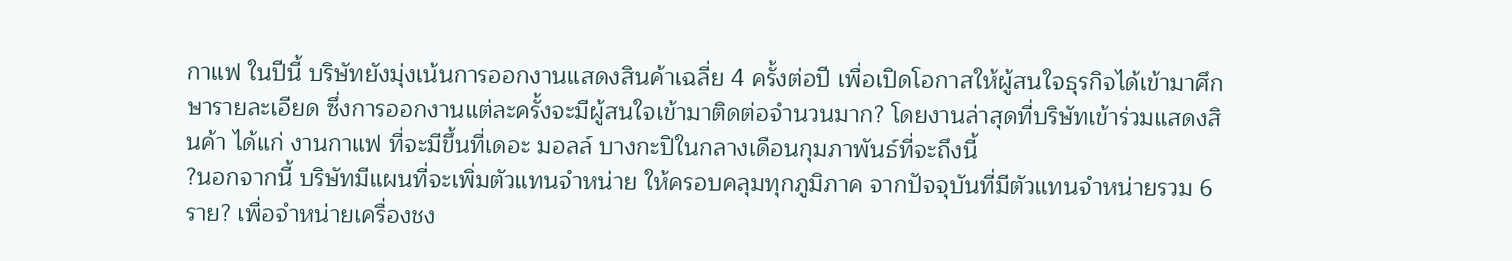กาแฟ ในปีนี้ บริษัทยังมุ่งเน้นการออกงานแสดงสินค้าเฉลี่ย 4 ครั้งต่อปี เพื่อเปิดโอกาสให้ผู้สนใจธุรกิจได้เข้ามาศึกษารายละเอียด ซึ่งการออกงานแต่ละครั้งจะมีผู้สนใจเข้ามาติดต่อจำนวนมาก? โดยงานล่าสุดที่บริษัทเข้าร่วมแสดงสินค้า ได้แก่ งานกาแฟ ที่จะมีขึ้นที่เดอะ มอลล์ บางกะปิในกลางเดือนกุมภาพันธ์ที่จะถึงนี้
?นอกจากนี้ บริษัทมีแผนที่จะเพิ่มตัวแทนจำหน่าย ให้ครอบคลุมทุกภูมิภาค จากปัจจุบันที่มีตัวแทนจำหน่ายรวม 6 ราย? เพื่อจำหน่ายเครื่องชง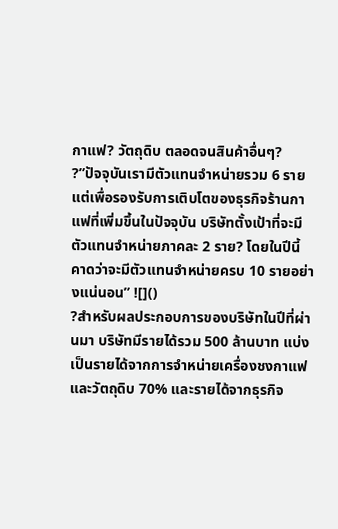กาแฟ? วัตถุดิบ ตลอดจนสินค้าอื่นๆ?
?”ปัจจุบันเรามีตัวแทนจำหน่ายรวม 6 ราย แต่เพื่อรองรับการเติบโตของธุรกิจร้านกาแฟที่เพิ่มขึ้นในปัจจุบัน บริษัทตั้งเป้าที่จะมีตัวแทนจำหน่ายภาคละ 2 ราย? โดยในปีนี้คาดว่าจะมีตัวแทนจำหน่ายครบ 10 รายอย่างแน่นอน” ![]()
?สำหรับผลประกอบการของบริษัทในปีที่ผ่านมา บริษัทมีรายได้รวม 500 ล้านบาท แบ่งเป็นรายได้จากการจำหน่ายเครื่องชงกาแฟ และวัตถุดิบ 70% และรายได้จากธุรกิจ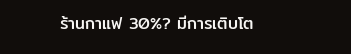ร้านกาแฟ 30%? มีการเติบโต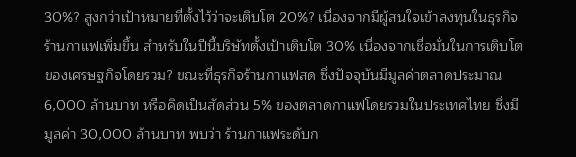30%? สูงกว่าเป้าหมายที่ตั้งไว้ว่าจะเติบโต 20%? เนื่องจากมีผู้สนใจเข้าลงทุนในธุรกิจร้านกาแฟเพิ่มขึ้น สำหรับในปีนี้บริษัทตั้งเป้าเติบโต 30% เนื่องจากเชื่อมั่นในการเติบโตของเศรษฐกิจโดยรวม? ขณะที่ธุรกิจร้านกาแฟสด ซึ่งปัจจุบันมีมูลค่าตลาดประมาณ 6,000 ล้านบาท หรือคิดเป็นสัดส่วน 5% ของตลาดกาแฟโดยรวมในประเทศไทย ซึ่งมีมูลค่า 30,000 ล้านบาท พบว่า ร้านกาแฟระดับก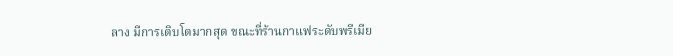ลาง มีการเติบโตมากสุด ขณะที่ร้านกาแฟระดับพรีเมีย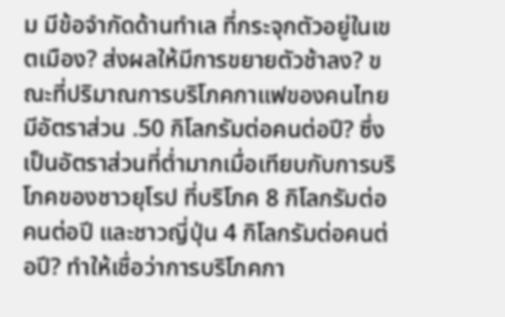ม มีข้อจำกัดด้านทำเล ที่กระจุกตัวอยู่ในเขตเมือง? ส่งผลให้มีการขยายตัวช้าลง? ขณะที่ปริมาณการบริโภคกาแฟของคนไทย มีอัตราส่วน .50 กิโลกรัมต่อคนต่อปี? ซึ่งเป็นอัตราส่วนที่ต่ำมากเมื่อเทียบกับการบริโภคของชาวยุโรป ที่บริโภค 8 กิโลกรัมต่อคนต่อปี และชาวญี่ปุ่น 4 กิโลกรัมต่อคนต่อปี? ทำให้เชื่อว่าการบริโภคกา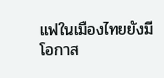แฟในเมืองไทยยังมีโอกาส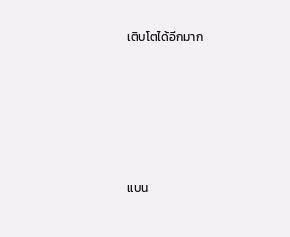เติบโตได้อีกมาก








แบน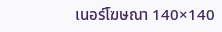เนอร์โฆษณา 140×140